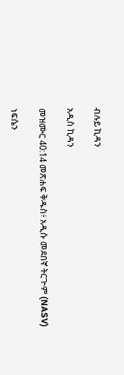ብሉይ ኪዳን

አዲስ ኪዳን

መዝሙር 40:14 መጽሐፍ ቅዱስ፥ አዲሱ መደበኛ ትርጒም (NASV)

ነፍሴን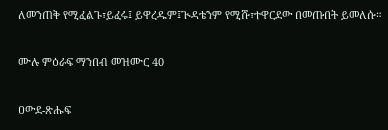ለመንጠቅ የሚፈልጉ፣ይፈሩ፤ ይዋረዱም፤ጒዳቴንም የሚሹ፣ተዋርደው በመጡበት ይመለሱ።

ሙሉ ምዕራፍ ማንበብ መዝሙር 40

ዐውደ-ጽሑፍ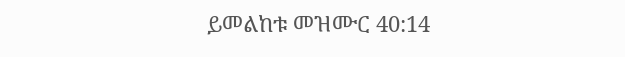ይመልከቱ መዝሙር 40:14